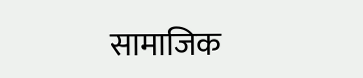सामाजिक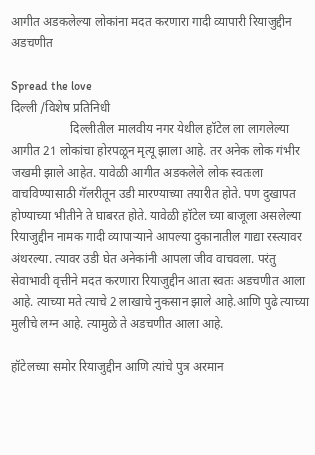आगीत अडकलेल्या लोकांना मदत करणारा गादी व्यापारी रियाजुद्दीन अडचणीत

Spread the love
दिल्ली /विशेष प्रतिनिधी
                   दिल्लीतील मालवीय नगर येथील हॉटेल ला लागलेल्या आगीत 21 लोकांचा होरपळून मृत्यू झाला आहे. तर अनेक लोक गंभीर जखमी झाले आहेत. यावेळी आगीत अडकलेले लोक स्वतःला वाचविण्यासाठी गॅलरीतून उडी मारण्याच्या तयारीत होते. पण दुखापत होण्याच्या भीतीने ते घाबरत होते. यावेळी हॉटेल च्या बाजूला असलेल्या रियाजुद्दीन नामक गादी व्यापाऱ्याने आपल्या दुकानातील गाद्या रस्त्यावर अंथरल्या. त्यावर उडी घेत अनेकांनी आपला जीव वाचवला. परंतु सेवाभावी वृत्तीने मदत करणारा रियाजुद्दीन आता स्वतः अडचणीत आला आहे. त्याच्या मते त्याचे 2 लाखाचे नुकसान झाले आहे.आणि पुढे त्याच्या मुलीचे लग्न आहे. त्यामुळे ते अडचणीत आला आहे.

हॉटेलच्या समोर रियाजुद्दीन आणि त्यांचे पुत्र अरमान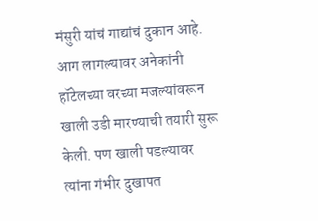मंसुरी यांचं गाद्यांचं दुकान आहे. आग लागल्यावर अनेकांनी हॉटेलच्या वरच्या मजल्यांवरून खाली उडी मारण्याची तयारी सुरू केली. पण खाली पडल्यावर त्यांना गंभीर दुखापत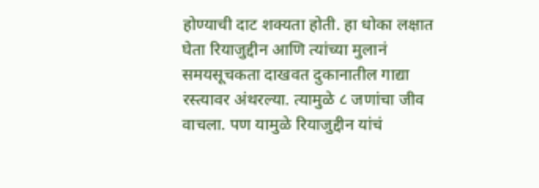होण्याची दाट शक्यता होती. हा धोका लक्षात घेता रियाजुद्दीन आणि त्यांच्या मुलानं समयसूचकता दाखवत दुकानातील गाद्या रस्त्यावर अंथरल्या. त्यामुळे ८ जणांचा जीव वाचला. पण यामुळे रियाजुद्दीन यांचं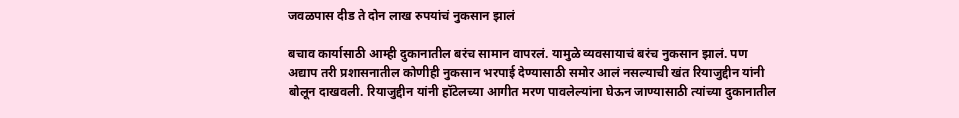जवळपास दीड ते दोन लाख रुपयांचं नुकसान झालं

बचाव कार्यासाठी आम्ही दुकानातील बरंच सामान वापरलं. यामुळे व्यवसायाचं बरंच नुकसान झालं. पण अद्याप तरी प्रशासनातील कोणीही नुकसान भरपाई देण्यासाठी समोर आलं नसल्याची खंत रियाजुद्दीन यांनी बोलून दाखवली. रियाजुद्दीन यांनी हॉटेलच्या आगीत मरण पावलेल्यांना घेऊन जाण्यासाठी त्यांच्या दुकानातील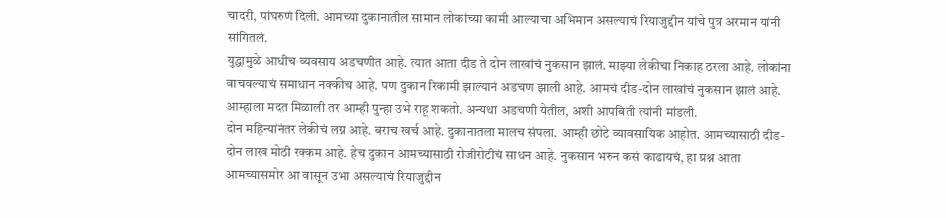चादरी, पांघरुणं दिली. आमच्या दुकानातील सामान लोकांच्या कामी आल्याचा अभिमान असल्याचं रियाजुद्दीन यांचे पुत्र अरमान यांनी सांगितलं.
युद्धामुळे आधीच व्यवसाय अडचणीत आहे. त्यात आता दीड ते दोन लाखांचं नुकसान झालं. माझ्या लेकीचा निकाह ठरला आहे. लोकांना वाचवल्याचं समाधान नक्कीच आहे. पण दुकान रिकामी झाल्यानं अडचण झाली आहे. आमचं दीड-दोन लाखांचं नुकसान झालं आहे. आम्हाला मदत मिळाली तर आम्ही पुन्हा उभे राहू शकतो. अन्यथा अडचणी येतील, अशी आपबिती त्यांनी मांडली.
दोन महिन्यांनंतर लेकीचं लग्न आहे. बराच खर्च आहे. दुकानातला मालच संपला. आम्ही छोटे व्यावसायिक आहोत. आमच्यासाठी दीड-दोन लाख मोठी रक्कम आहे. हेच दुकान आमच्यासाठी रोजीरोटीचं साधन आहे. नुकसान भरुन कसं काढायचं, हा प्रश्न आता आमच्यासमोर आ वासून उभा असल्याचं रियाजुद्दीन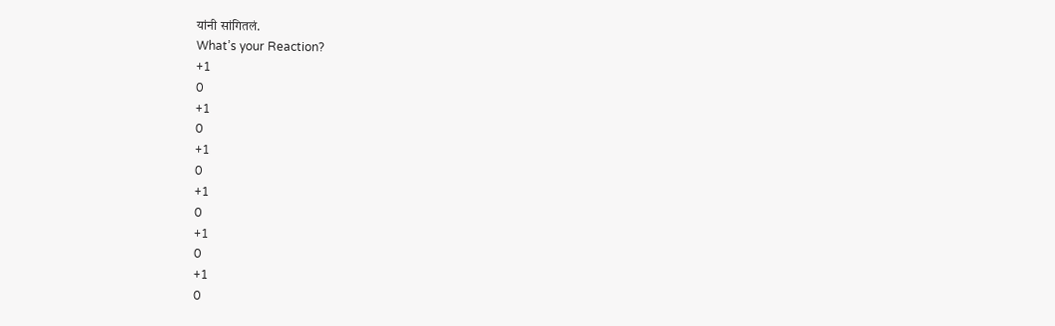यांनी सांगितलं.
What’s your Reaction?
+1
0
+1
0
+1
0
+1
0
+1
0
+1
0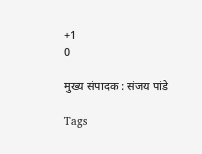+1
0

मुख्य संपादक : संजय पांडे

Tags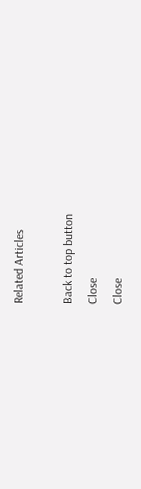Related Articles

Back to top button
Close
Close